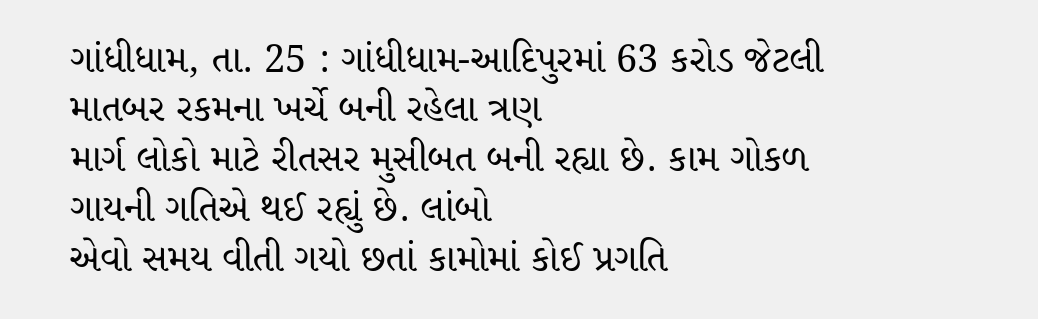ગાંધીધામ, તા. 25 : ગાંધીધામ-આદિપુરમાં 63 કરોડ જેટલી માતબર રકમના ખર્ચે બની રહેલા ત્રણ
માર્ગ લોકો માટે રીતસર મુસીબત બની રહ્યા છે. કામ ગોકળ ગાયની ગતિએ થઈ રહ્યું છે. લાંબો
એવો સમય વીતી ગયો છતાં કામોમાં કોઈ પ્રગતિ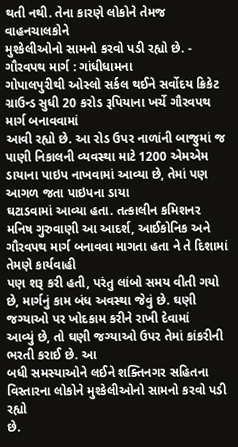થતી નથી. તેના કારણે લોકોને તેમજ વાહનચાલકોને
મુશ્કેલીઓનો સામનો કરવો પડી રહ્યો છે. - ગૌરવપથ માર્ગ : ગાંધીધામના
ગોપાલપુરીથી ઓસ્લો સર્કલ થઈને સર્વોદય ક્રિકેટ ગ્રાઉન્ડ સુધી 20 કરોડ રૂપિયાના ખર્ચે ગૌરવપથ માર્ગ બનાવવામાં
આવી રહ્યો છે. આ રોડ ઉપર નાળાંની બાજુમાં જ પાણી નિકાલની વ્યવસ્થા માટે 1200 એમએમ ડાયાના પાઇપ નાખવામાં આવ્યા છે, તેમાં પણ આગળ જતા પાઇપના ડાયા
ઘટાડવામાં આવ્યા હતા. તત્કાલીન કમિશનર મનિષ ગુરુવાણી આ આદર્શ, આઈકોનિક અને ગૌરવપથ માર્ગ બનાવવા માગતા હતા ને તે દિશામાં તેમણે કાર્યવાહી
પણ શરૂ કરી હતી, પરંતુ લાંબો સમય વીતી ગયો છે, માર્ગનું કામ બંધ અવસ્થા જેવું છે. ઘણી જગ્યાઓ પર ખોદકામ કરીને રાખી દેવામાં
આવ્યું છે, તો ઘણી જગ્યાઓ ઉપર તેમાં કાંકરીની ભરતી કરાઈ છે. આ
બધી સમસ્યાઓને લઈને શક્તિનગર સહિતના વિસ્તારના લોકોને મુશ્કેલીઓનો સામનો કરવો પડી રહ્યો
છે.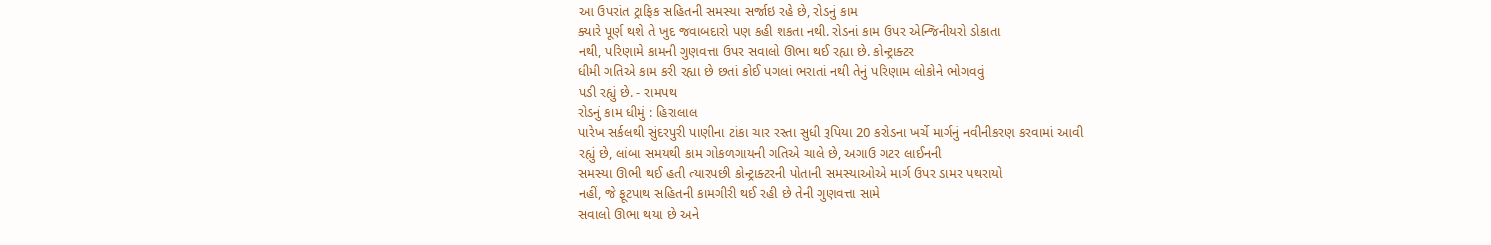આ ઉપરાંત ટ્રાફિક સહિતની સમસ્યા સર્જાઇ રહે છે, રોડનું કામ
ક્યારે પૂર્ણ થશે તે ખુદ જવાબદારો પણ કહી શકતા નથી. રોડનાં કામ ઉપર એન્જિનીયરો ડોકાતા
નથી, પરિણામે કામની ગુણવત્તા ઉપર સવાલો ઊભા થઈ રહ્યા છે. કોન્ટ્રાક્ટર
ધીમી ગતિએ કામ કરી રહ્યા છે છતાં કોઈ પગલાં ભરાતાં નથી તેનું પરિણામ લોકોને ભોગવવું
પડી રહ્યું છે. - રામપથ
રોડનું કામ ધીમું : હિરાલાલ
પારેખ સર્કલથી સુંદરપુરી પાણીના ટાંકા ચાર રસ્તા સુધી રૂપિયા 20 કરોડના ખર્ચે માર્ગનું નવીનીકરણ કરવામાં આવી
રહ્યું છે, લાંબા સમયથી કામ ગોકળગાયની ગતિએ ચાલે છે, અગાઉ ગટર લાઈનની
સમસ્યા ઊભી થઈ હતી ત્યારપછી કોન્ટ્રાક્ટરની પોતાની સમસ્યાઓએ માર્ગ ઉપર ડામર પથરાયો
નહીં, જે ફૂટપાથ સહિતની કામગીરી થઈ રહી છે તેની ગુણવત્તા સામે
સવાલો ઊભા થયા છે અને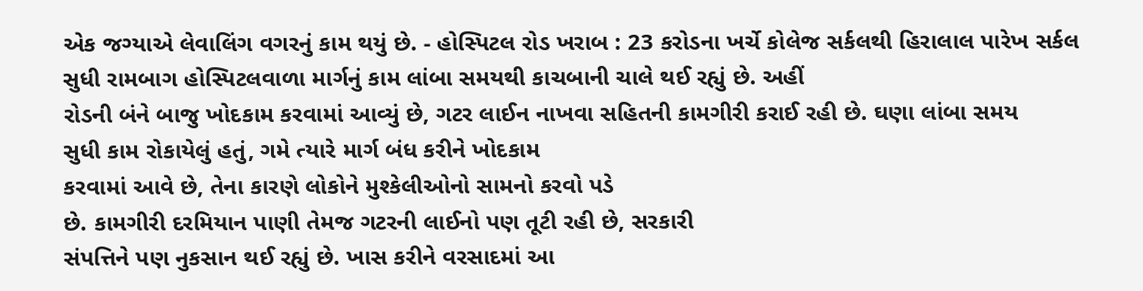એક જગ્યાએ લેવાલિંગ વગરનું કામ થયું છે. - હોસ્પિટલ રોડ ખરાબ : 23 કરોડના ખર્ચે કોલેજ સર્કલથી હિરાલાલ પારેખ સર્કલ
સુધી રામબાગ હોસ્પિટલવાળા માર્ગનું કામ લાંબા સમયથી કાચબાની ચાલે થઈ રહ્યું છે. અહીં
રોડની બંને બાજુ ખોદકામ કરવામાં આવ્યું છે, ગટર લાઈન નાખવા સહિતની કામગીરી કરાઈ રહી છે. ઘણા લાંબા સમય
સુધી કામ રોકાયેલું હતું, ગમે ત્યારે માર્ગ બંધ કરીને ખોદકામ
કરવામાં આવે છે, તેના કારણે લોકોને મુશ્કેલીઓનો સામનો કરવો પડે
છે. કામગીરી દરમિયાન પાણી તેમજ ગટરની લાઈનો પણ તૂટી રહી છે, સરકારી
સંપત્તિને પણ નુકસાન થઈ રહ્યું છે. ખાસ કરીને વરસાદમાં આ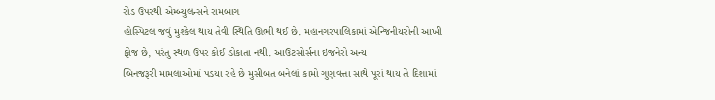રોડ ઉપરથી એમ્બ્યુલન્સને રામબાગ
હોસ્પિટલ જવું મુશ્કેલ થાય તેવી સ્થિતિ ઊભી થઈ છે. મહાનગરપાલિકામાં એન્જિનીયરોની આખી
ફોજ છે, પરંતુ સ્થળ ઉપર કોઈ ડોકાતા નથી. આઉટસોર્સના ઇજનેરો અન્ય
બિનજરૂરી મામલાઓમાં પડયા રહે છે મુસીબત બનેલાં કામો ગુણવત્તા સાથે પૂરાં થાય તે દિશામાં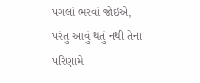પગલાં ભરવાં જોઇએ, પરંતુ આવું થતું નથી તેના પરિણામે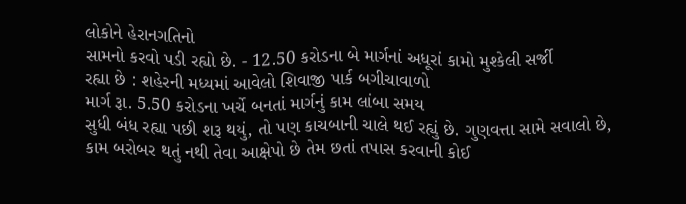લોકોને હેરાનગતિનો
સામનો કરવો પડી રહ્યો છે. - 12.50 કરોડના બે માર્ગનાં અધૂરાં કામો મુશ્કેલી સર્જી
રહ્યા છે : શહેરની મધ્યમાં આવેલો શિવાજી પાર્ક બગીચાવાળો
માર્ગ રૂા. 5.50 કરોડના ખર્ચે બનતાં માર્ગનું કામ લાંબા સમય
સુધી બંધ રહ્યા પછી શરૂ થયું, તો પણ કાચબાની ચાલે થઈ રહ્યું છે. ગુણવત્તા સામે સવાલો છે,
કામ બરોબર થતું નથી તેવા આક્ષેપો છે તેમ છતાં તપાસ કરવાની કોઈ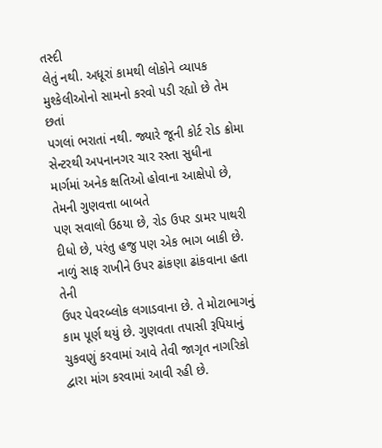તસ્દી
લેતું નથી. અધૂરાં કામથી લોકોને વ્યાપક મુશ્કેલીઓનો સામનો કરવો પડી રહ્યો છે તેમ છતાં
પગલાં ભરાતાં નથી. જ્યારે જૂની કોર્ટ રોડ ક્રોમા સેન્ટરથી અપનાનગર ચાર રસ્તા સુધીના
માર્ગમાં અનેક ક્ષતિઓ હોવાના આક્ષેપો છે, તેમની ગુણવત્તા બાબતે
પણ સવાલો ઉઠયા છે, રોડ ઉપર ડામર પાથરી દીધો છે, પરંતુ હજુ પણ એક ભાગ બાકી છે. નાળું સાફ રાખીને ઉપર ઢાંકણા ઢાંકવાના હતા તેની
ઉપર પેવરબ્લોક લગાડવાના છે. તે મોટાભાગનું કામ પૂર્ણ થયું છે. ગુણવતા તપાસી રૂપિયાનું
ચુકવણું કરવામાં આવે તેવી જાગૃત નાગરિકો દ્વારા માંગ કરવામાં આવી રહી છે.